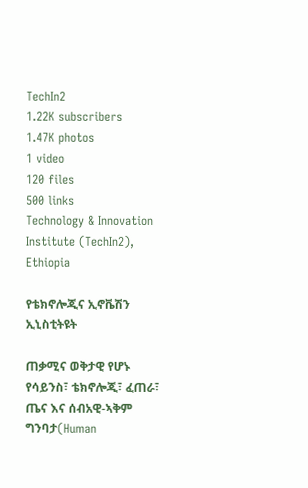TechIn2
1.22K subscribers
1.47K photos
1 video
120 files
500 links
Technology & Innovation Institute (TechIn2), Ethiopia

የቴክኖሎጂና ኢኖቬሽን ኢኒስቲትዩት

ጠቃሚና ወቅታዊ የሆኑ የሳይንስ፣ ቴክኖሎጂ፣ ፈጠራ፣ ጤና እና ሰብአዊ-ኣቅም ግንባታ(Human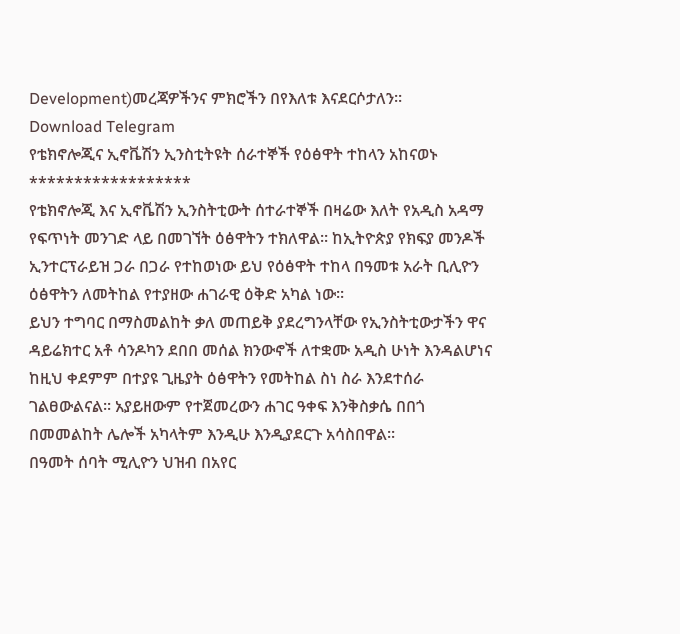Development)መረጃዎችንና ምክሮችን በየእለቱ እናደርሶታለን።
Download Telegram
የቴክኖሎጂና ኢኖቬሽን ኢንስቲትዩት ሰራተኞች የዕፅዋት ተከላን አከናወኑ
******************
የቴክኖሎጂ እና ኢኖቬሽን ኢንስትቲውት ሰተራተኞች በዛሬው እለት የአዲስ አዳማ የፍጥነት መንገድ ላይ በመገኘት ዕፅዋትን ተክለዋል፡፡ ከኢትዮጵያ የክፍያ መንዶች ኢንተርፕራይዝ ጋራ በጋራ የተከወነው ይህ የዕፅዋት ተከላ በዓመቱ አራት ቢሊዮን ዕፅዋትን ለመትከል የተያዘው ሐገራዊ ዕቅድ አካል ነው፡፡
ይህን ተግባር በማስመልከት ቃለ መጠይቅ ያደረግንላቸው የኢንስትቲውታችን ዋና ዳይሬክተር አቶ ሳንዶካን ደበበ መሰል ክንውኖች ለተቋሙ አዲስ ሁነት እንዳልሆነና ከዚህ ቀደምም በተያዩ ጊዜያት ዕፅዋትን የመትከል ስነ ስራ እንደተሰራ ገልፀውልናል፡፡ አያይዘውም የተጀመረውን ሐገር ዓቀፍ እንቅስቃሴ በበጎ በመመልከት ሌሎች አካላትም እንዲሁ እንዲያደርጉ አሳስበዋል፡፡
በዓመት ሰባት ሚሊዮን ህዝብ በአየር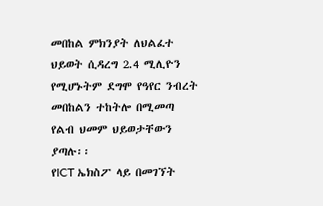መበከል ምክንያት ለህልፈተ ህይወት ሲዳረግ 2.4 ሚሊዮን የሚሆኑትም ደግሞ የዓየር ንብረት መበከልን ተከትሎ በሚመጣ የልብ ህመም ህይወታቸውን ያጣሉ፡፡
የICT ኤክስፖ ላይ በመገኘት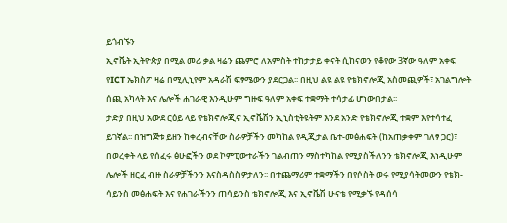ይጎብኙን
ኢኖቬት ኢትዮጵያ በሚል መሪ ቃል ዛሬን ጨምሮ ለአምስት ተከታታይ ቀናት ሲከናወን የቆየው 3ኛው ዓለም አቀፍ የICT ኤክስፖ ዛሬ በሚሊኒየም አዳራሽ ፍፃሜውን ያደርጋል፡፡ በዚህ ልዩ ልዩ የቴክኖሎጂ አስመጪዎች፣ አገልግሎት ሰጪ አካላት እና ሌሎች ሐገራዊ እንዲሁም ግዙፍ ዓለም አቀፍ ተቋማት ተሳታፊ ሆነውበታል፡፡
ታድያ በዚህ አውደ ርዕይ ላይ የቴክኖሎጂና ኢኖቬሽን ኢኒስቲትዩትም እንደ አንድ የቴክኖሎጂ ተቋም እየተሳተፈ ይገኛል፡፡ በዝግጅቱ ይዘን ከቀረብናቸው ስራዎቻችን መካከል የዲጂታል ቤተ-መፅሐፍት (ከአጠቃቀም ገለፃ ጋር)፣ በወረቀት ላይ የሰፈሩ ፅሁፎችን ወደ ኮምፒውተራችን ገልብጠን ማስተካከል የሚያስችለንን ቴክኖሎጂ እነዲሁም ሌሎች ዘርፈ ብዙ ስራዎቻችንን እናስዳስስዎታለን፡፡ በተጨማሪም ተቋማችን በየሶስት ወሩ የሚያሳትመውን የቴክ-ሳይንስ መፅሐፍት እና የሐገራችንን ጠሳይንስ ቴክኖሎጂ እና ኢኖቬሽ ሁናቴ የሚቃኙ የዳሰሳ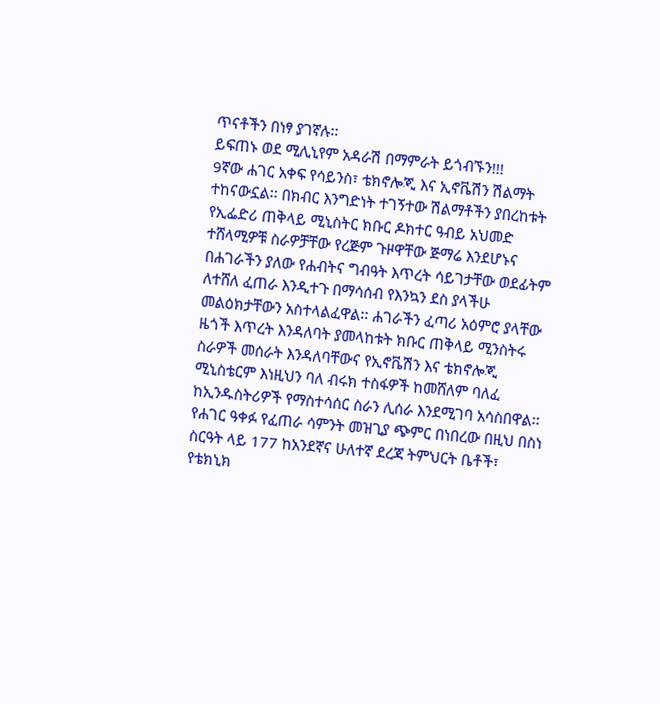ጥናቶችን በነፃ ያገኛሉ፡፡
ይፍጠኑ ወደ ሚሊኒየም አዳራሽ በማምራት ይጎብኙን!!!
9ኛው ሐገር አቀፍ የሳይንስ፣ ቴክኖሎጂ እና ኢኖቬሽን ሽልማት ተከናውኗል፡፡ በክብር እንግድነት ተገኝተው ሽልማቶችን ያበረከቱት የኢፌድሪ ጠቅላይ ሚኒስትር ክቡር ዶክተር ዓብይ አህመድ ተሸላሚዎቹ ስራዎቻቸው የረጅም ጉዞዋቸው ጅማሬ እንደሆኑና በሐገራችን ያለው የሐብትና ግብዓት እጥረት ሳይገታቸው ወደፊትም ለተሸለ ፈጠራ እንዲተጉ በማሳሰብ የእንኳን ደስ ያላችሁ መልዕክታቸውን አስተላልፈዋል፡፡ ሐገራችን ፈጣሪ አዕምሮ ያላቸው ዜጎች እጥረት እንዳለባት ያመላከቱት ክቡር ጠቅላይ ሚንስትሩ ስራዎች መሰራት እንዳለባቸውና የኢኖቬሽን እና ቴክኖሎጂ ሚኒስቴርም እነዚህን ባለ ብሩክ ተስፋዎች ከመሸለም ባለፈ ከኢንዱስትሪዎች የማስተሳሰር ስራን ሊሰራ እንደሚገባ አሳስበዋል፡፡
የሐገር ዓቀፉ የፈጠራ ሳምንት መዝጊያ ጭምር በነበረው በዚህ በስነ ስርዓት ላይ 177 ከአንደኛና ሁለተኛ ደረጃ ትምህርት ቤቶች፣ የቴክኒክ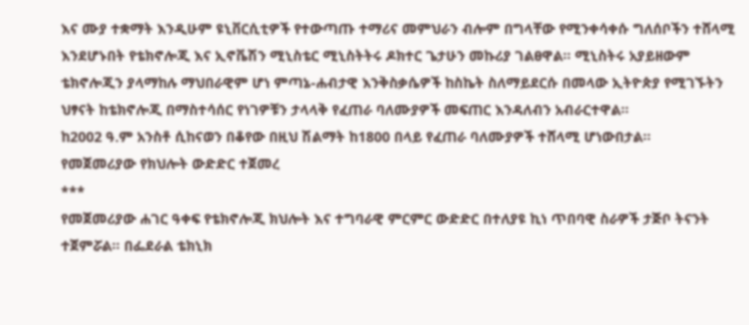እና ሙያ ተቋማት እንዲሁም ዩኒቨርሲቲዎች የተውጣጡ ተማሪና መምህራን ብሎም በግላቸው የሚንቀሳቀሱ ግለሰቦችን ተሸላሚ እንደሆኑበት የቴክኖሎጂ እና ኢኖቬሽን ሚኒስቴር ሚኒስትትሩ ዶክተር ጌታሁን መኩሪያ ገልፀዋል፡፡ ሚኒስትሩ አያይዘውም ቴክኖሎጂን ያላማከሉ ማህበራዊም ሆነ ምጣኔ-ሐብታዊ እንቅስቃሴዎች ከስኬት ስለማይደርሱ በመላው ኢትዮጵያ የሚገኙትን ህፃናት ከቴክኖሎጂ በማስተሳሰር የነገዎቹን ታላላቅ የፈጠራ ባለሙያዎች መፍጠር እንዳለብን አብራርተዋል፡፡
ከ2002 ዓ.ም አንስቶ ሲከናወን በቆየው በዚህ ሽልማት ከ1800 በላይ የፈጠራ ባለሙያዎች ተሸላሚ ሆነውበታል፡፡
የመጀመሪያው የክህሎት ውድድር ተጀመረ
***
የመጀመሪያው ሐገር ዓቀፍ የቴክኖሎጂ ክህሎት እና ተግባራዊ ምርምር ውድድር በተለያዩ ኪነ ጥበባዊ ስራዎች ታጅቦ ትናንት ተጀምሯል፡፡ በፌደራል ቴክኒክ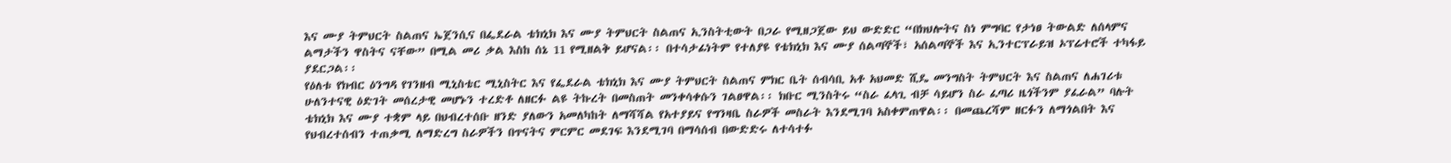እና ሙያ ትምህርት ስልጠና ኤጀንሲና በፌደራል ቴክኒክ እና ሙያ ትምህርት ስልጠና ኢንስትቲውት በጋራ የሚዘጋጀው ይህ ውድድር “በክህሎትና ስነ ምግባር የታነፀ ትውልድ ለሰላምና ልማታችን ዋስትና ናቸው” በሚል መሪ ቃል እስከ ሰኔ 11 የሚዘልቅ ይሆናል፡፡ በተሳታፊነትም የተለያዩ የቴክኒክ እና ሙያ ሰልጣኞች፣ አሰልጣኞች እና ኢንተርፕራይዝ ኦፕሬተሮች ተካፋይ ያደርጋል፡፡
የዕለቱ የክብር ዕንግዳ የገንዘብ ሚኒስቴር ሚኒስትር እና የፌደራል ቴክኒክ እና ሙያ ትምህርት ስልጠና ምክር ቤት ሰብሳቢ አቶ አህመድ ሺዴ መንግስት ትምህርት እና ስልጠና ለሐገሪቱ ሁለንተናዊ ዕድገት መሰረታዊ መሆኑን ተረድቶ ለዘርፉ ልዩ ትኩረት በመስጠት መንቀሳቀሱን ገልፀዋል፡፡ ክቡር ሚንስትሩ “ስራ ፈላጊ ብቻ ሳይሆን ስራ ፈጣሪ ዜጎችንም ያፈራል” ባሉት ቴክኒክ እና ሙያ ተቋም ላይ በህብረተሰቡ ዘንድ ያለውን አመለካከት ለማሻሻል የአተያይና የግንዛቤ ስራዎች መስራት እንደሚገባ አስቀምጠዋል፡፡ በመጨረሻም ዘርፉን ለማጎልበት እና የህብረተሰብን ተጠቃሚ ለማድረግ ስራዎችን በጥናትና ምርምር መደገፍ እንደሚገባ በማሳሰብ በውድድሩ ለተሳተፉ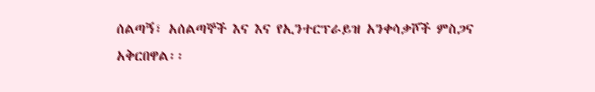ሰልጣኝ፣ አሰልጣኞች እና እና የኢንተርፕራይዝ አንቀሳቃሾች ምስጋና አቅርበዋል፡፡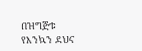በዝግጅቱ የእንኳን ደህና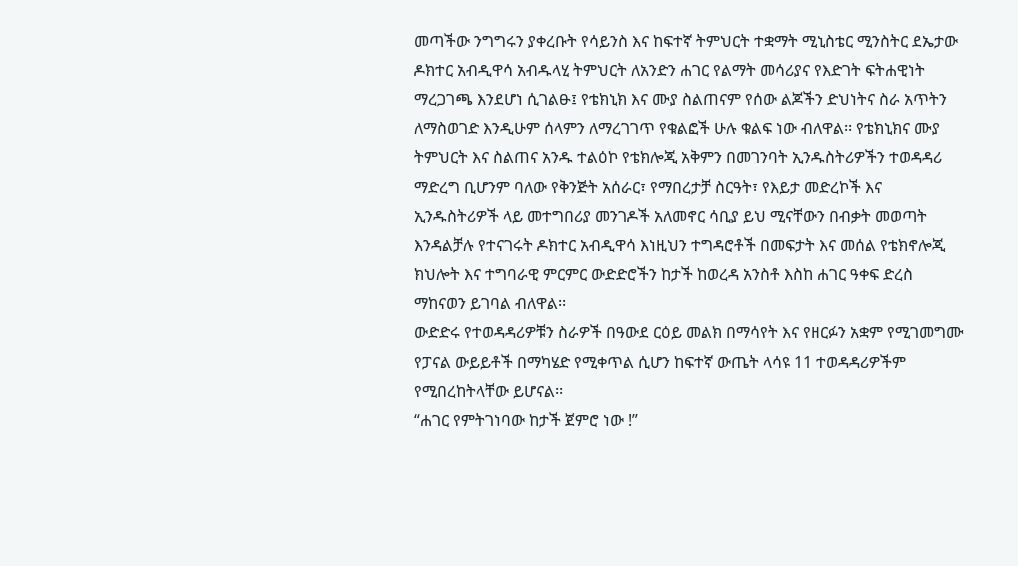መጣችው ንግግሩን ያቀረቡት የሳይንስ እና ከፍተኛ ትምህርት ተቋማት ሚኒስቴር ሚንስትር ደኤታው ዶክተር አብዲዋሳ አብዱላሂ ትምህርት ለአንድን ሐገር የልማት መሳሪያና የእድገት ፍትሐዊነት ማረጋገጫ እንደሆነ ሲገልፁ፤ የቴክኒክ እና ሙያ ስልጠናም የሰው ልጆችን ድህነትና ስራ አጥትን ለማስወገድ እንዲሁም ሰላምን ለማረገገጥ የቁልፎች ሁሉ ቁልፍ ነው ብለዋል፡፡ የቴክኒክና ሙያ ትምህርት እና ስልጠና አንዱ ተልዕኮ የቴክሎጂ አቅምን በመገንባት ኢንዱስትሪዎችን ተወዳዳሪ ማድረግ ቢሆንም ባለው የቅንጅት አሰራር፣ የማበረታቻ ስርዓት፣ የእይታ መድረኮች እና ኢንዱስትሪዎች ላይ መተግበሪያ መንገዶች አለመኖር ሳቢያ ይህ ሚናቸውን በብቃት መወጣት እንዳልቻሉ የተናገሩት ዶክተር አብዲዋሳ እነዚህን ተግዳሮቶች በመፍታት እና መሰል የቴክኖሎጂ ክህሎት እና ተግባራዊ ምርምር ውድድሮችን ከታች ከወረዳ አንስቶ እስከ ሐገር ዓቀፍ ድረስ ማከናወን ይገባል ብለዋል፡፡
ውድድሩ የተወዳዳሪዎቹን ስራዎች በዓውደ ርዕይ መልክ በማሳየት እና የዘርፉን አቋም የሚገመግሙ የፓናል ውይይቶች በማካሄድ የሚቀጥል ሲሆን ከፍተኛ ውጤት ላሳዩ 11 ተወዳዳሪዎችም የሚበረከትላቸው ይሆናል፡፡
“ሐገር የምትገነባው ከታች ጀምሮ ነው !”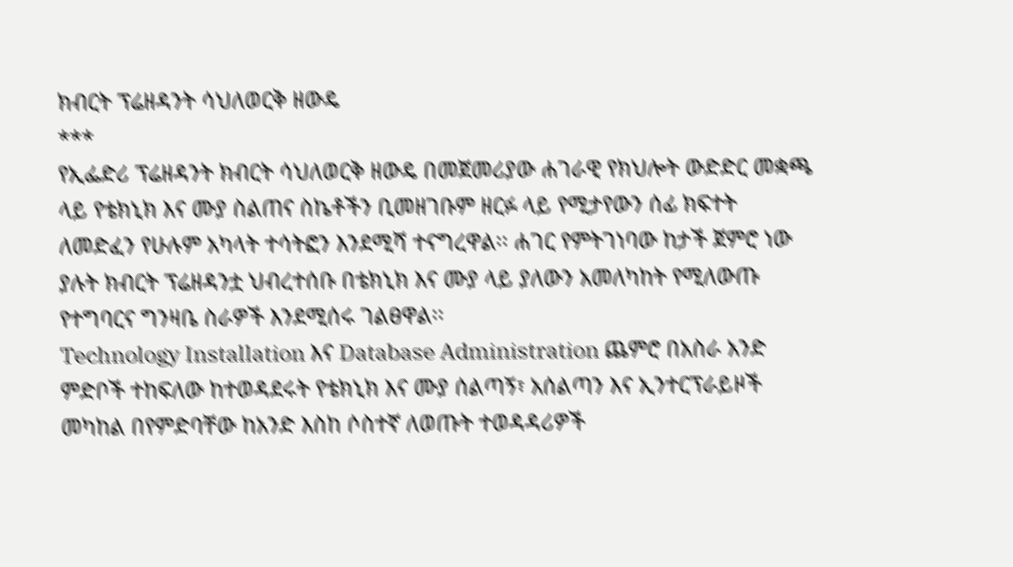ክብርት ፕሬዘዳንት ሳህለወርቅ ዘውዴ
***
የኢፌድሪ ፕሬዘዳንት ክብርት ሳህለወርቅ ዘውዴ በመጀመሪያው ሐገራዊ የክህሎት ውድድር መቋጫ ላይ የቴክኒክ እና ሙያ ስልጠና ስኬቶችን ቢመዘገቡም ዘርፉ ላይ የሚታየውን ሰፊ ክፍተት ለመድፈን የሁሉም አካላት ተሳትፎን እንደሚሻ ተናግረዋል፡፡ ሐገር የምትገነባው ከታች ጀምሮ ነው ያሉት ክብርት ፕሬዘዳንቷ ህብረተሰቡ በቴክኒክ እና ሙያ ላይ ያለውን አመለካከት የሚለውጡ የተግባርና ግንዛቤ ስራዎች እንደሚሰሩ ገልፀዋል፡፡
Technology Installation እና Database Administration ጨምሮ በአስራ አንድ ምድቦች ተከፍለው ከተወዳደሩት የቴክኒክ እና ሙያ ሰልጣኝ፣ አሰልጣን እና ኢንተርፕራይዞች መካከል በየምድባቸው ከአንድ እስከ ሶስተኛ ለወጡት ተወዳዳሪዎች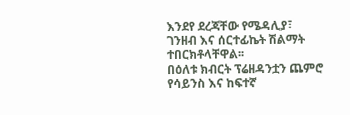እንደየ ደረጃቸው የሜዳሊያ፣ ገንዘብ እና ሰርተፊኬት ሽልማት ተበርክቶላቸዋል፡፡
በዕለቱ ክብርት ፕሬዘዳንቷን ጨምሮ የሳይንስ እና ከፍተኛ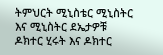ትምህርት ሚኒስቴር ሚኒስትር እና ሚኒስትር ደኤታዎቹ ዶክተር ሂሩት እና ዶክተር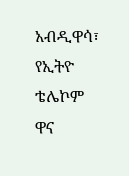አብዲዋሳ፣ የኢትዮ ቴሌኮም ዋና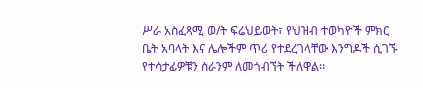ሥራ አስፈጻሚ ወ/ት ፍሬህይወት፣ የህዝብ ተወካዮች ምክር ቤት አባላት እና ሌሎችም ጥሪ የተደረገላቸው እንግዶች ሲገኙ የተሳታፊዎቹን ስራንም ለመጎብኘት ችለዋል፡፡